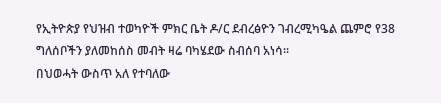የኢትዮጵያ የህዝብ ተወካዮች ምክር ቤት ዶ/ር ደብረፅዮን ገብረሚካዔል ጨምሮ የ38 ግለሰቦችን ያለመከሰስ መብት ዛሬ ባካሄደው ስብሰባ አነሳ።
በህወሓት ውስጥ አለ የተባለው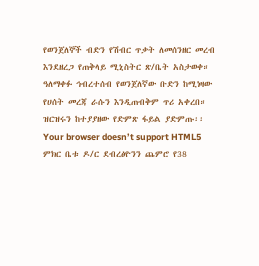የወንጀለኞች ብድን የሽብር ጥቃት ለመሰንዘር መረብ እንደዘረጋ የጠቅላይ ሚኒስትር ጽ/ቤት አስታወቀ።
ዓለማቀፉ ኅብረተሰብ የወንጀለኛው ቡድን ከሚነዛው የሀሰት መረጃ ራሱን እንዲጠብቅም ጥሪ አቀረበ።
ዝርዝሩን ከተያያዘው የድምጽ ፋይል ያድምጡ፡፡
Your browser doesn’t support HTML5
ምክር ቤቱ ዶ/ር ደብረፅዮንን ጨምሮ የ38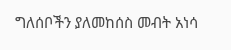ግለሰቦችን ያለመከሰስ መብት አነሳ